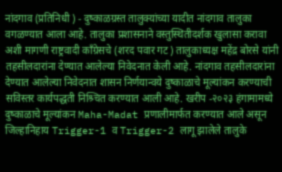नांदगाव (प्रतिनिधी ) - दुष्काळग्रस्त तालुक्यांच्या यादीत नांदगाव तालुका वगळण्यात आला आहे. तालुका प्रशासनाने वस्तुस्थितीदर्शक खुलासा करावा अशी मागणी राष्ट्रवादी काँग्रेसचे (शरद पवार गट) तालुकाध्यक्ष महेंद्र बोरसे यांनी तहसीलदारांना देण्यात आलेल्या निवेदनात केली आहे. नांदगाव तहसीलदारांना देण्यात आलेल्या निवेदनात शासन निर्णयान्वये दुष्काळाचे मूल्यांकन करण्याची सविस्तर कार्यपद्धती निश्र्चित करण्यात आली आहे. खरीप -२०२३ हंगामामध्ये दुष्काळाचे मूल्यांकन Maha-Madat प्रणालीमार्फत करण्यात आले असून जिल्हानिहाय Trigger-1 व Trigger-2 लागू झालेले तालुके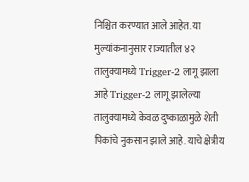निश्चित करण्यात आले आहेत. या मुल्यांकनानुसार राज्यातील ४२ तालुक्यामध्ये Trigger-2 लागू झाला आहे Trigger-2 लागू झालेल्या तालुक्यामध्ये केवळ दुष्काळामुळे शेती पिकांचे नुकसान झाले आहे. याचे क्षेत्रीय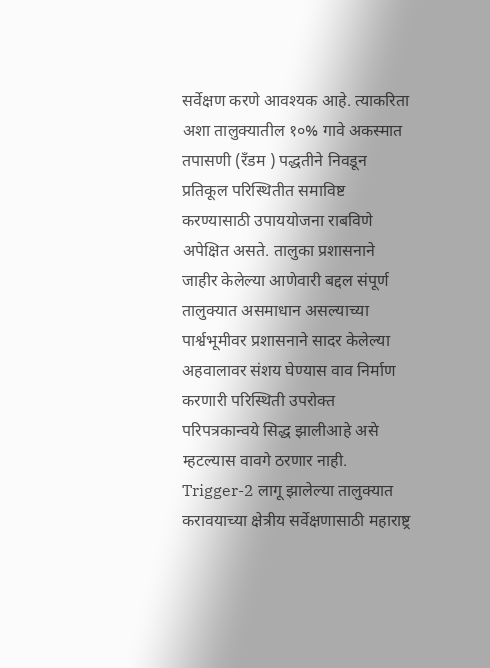सर्वेक्षण करणे आवश्यक आहे. त्याकरिता अशा तालुक्यातील १०% गावे अकस्मात तपासणी (रँडम ) पद्धतीने निवडून प्रतिकूल परिस्थितीत समाविष्ट करण्यासाठी उपाययोजना राबविणे अपेक्षित असते. तालुका प्रशासनाने जाहीर केलेल्या आणेवारी बद्दल संपूर्ण तालुक्यात असमाधान असल्याच्या पार्श्वभूमीवर प्रशासनाने सादर केलेल्या अहवालावर संशय घेण्यास वाव निर्माण करणारी परिस्थिती उपरोक्त परिपत्रकान्वये सिद्ध झालीआहे असे म्हटल्यास वावगे ठरणार नाही. Trigger-2 लागू झालेल्या तालुक्यात करावयाच्या क्षेत्रीय सर्वेक्षणासाठी महाराष्ट्र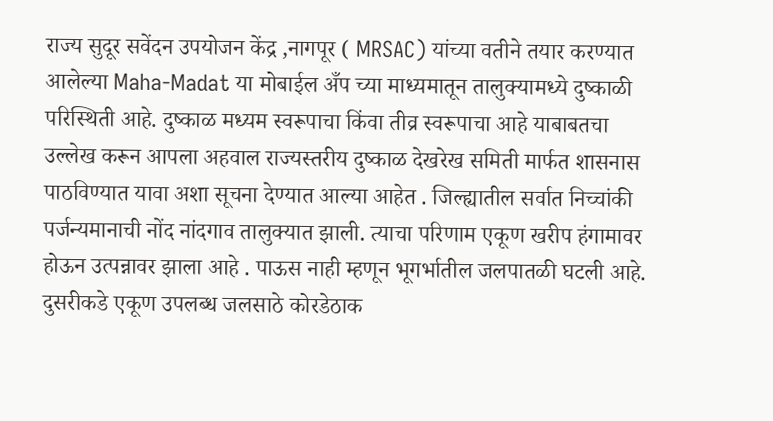राज्य सुदूर सवेंदन उपयोजन केंद्र ,नागपूर ( MRSAC) यांच्या वतीने तयार करण्यात आलेल्या Maha-Madat या मोबाईल अँप च्या माध्यमातून तालुक्यामध्ये दुष्काळी परिस्थिती आहे. दुष्काळ मध्यम स्वरूपाचा किंवा तीव्र स्वरूपाचा आहे याबाबतचा उल्लेख करून आपला अहवाल राज्यस्तरीय दुष्काळ देखरेख समिती मार्फत शासनास पाठविण्यात यावा अशा सूचना देण्यात आल्या आहेत . जिल्ह्यातील सर्वात निच्चांकी पर्जन्यमानाची नोंद नांदगाव तालुक्यात झाली. त्याचा परिणाम एकूण खरीप हंगामावर होऊन उत्पन्नावर झाला आहे . पाऊस नाही म्हणून भूगर्भातील जलपातळी घटली आहे. दुसरीकडे एकूण उपलब्ध जलसाठे कोरडेठाक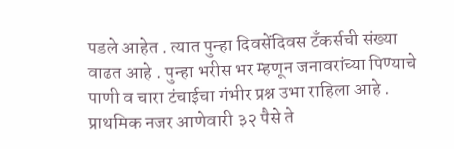पडले आहेत . त्यात पुन्हा दिवसेंदिवस टँकर्सची संख्या वाढत आहे . पुन्हा भरीस भर म्हणून जनावरांच्या पिण्याचे पाणी व चारा टंचाईचा गंभीर प्रश्न उभा राहिला आहे . प्राथमिक नजर आणेवारी ३२ पैसे ते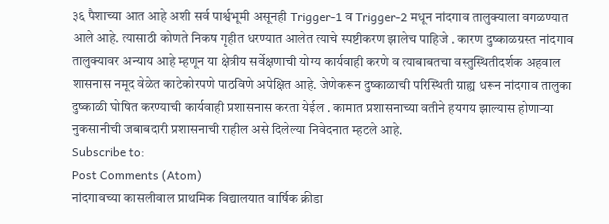३६ पैशाच्या आत आहे अशी सर्व पार्श्वभूमी असूनही Trigger-1 व Trigger-2 मधून नांदगाव तालुक्याला वगळण्यात आले आहे. त्यासाठी कोणते निकष गृहीत धरण्यात आलेत त्याचे स्पष्टीकरण झालेच पाहिजे . कारण दुष्काळग्रस्त नांदगाव तालुक्यावर अन्याय आहे म्हणून या क्षेत्रीय सर्वेक्षणाची योग्य कार्यवाही करणे व त्याबाबतचा वस्तुस्थितीदर्शक अहवाल शासनास नमूद वेळेत काटेकोरपणे पाठविणे अपेक्षित आहे. जेणेकरून दुष्काळाची परिस्थिती ग्राह्य धरून नांदगाव तालुका दुष्काळी घोषित करण्याची कार्यवाही प्रशासनास करता येईल . कामात प्रशासनाच्या वतीने हयगय झाल्यास होणाऱ्या नुकसानीची जबाबदारी प्रशासनाची राहील असे दिलेल्या निवेदनात म्हटले आहे.
Subscribe to:
Post Comments (Atom)
नांदगावच्या कासलीवाल प्राथमिक विद्यालयात वार्षिक क्रीडा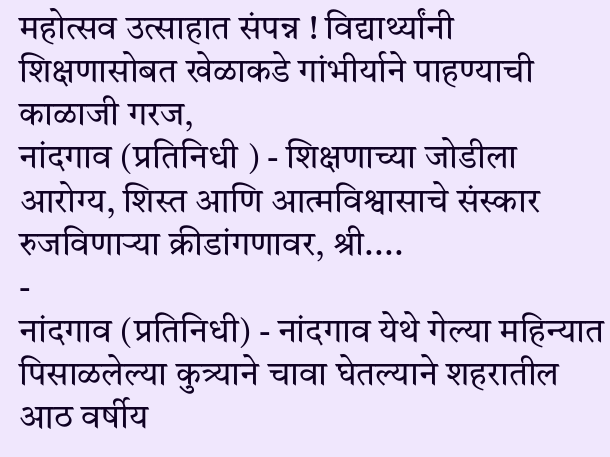महोत्सव उत्साहात संपन्न ! विद्यार्थ्यांनी शिक्षणासोबत खेळाकडे गांभीर्याने पाहण्याची काळाजी गरज,
नांदगाव (प्रतिनिधी ) - शिक्षणाच्या जोडीला आरोग्य, शिस्त आणि आत्मविश्वासाचे संस्कार रुजविणाऱ्या क्रीडांगणावर, श्री....
-
नांदगाव (प्रतिनिधी) - नांदगाव येथे गेल्या महिन्यात पिसाळलेल्या कुत्र्याने चावा घेतल्याने शहरातील आठ वर्षीय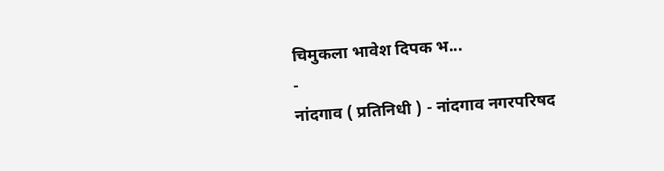चिमुकला भावेश दिपक भ...
-
नांदगाव ( प्रतिनिधी ) - नांदगाव नगरपरिषद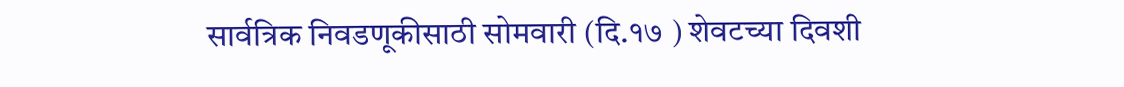सार्वत्रिक निवडणूकीसाठी सोमवारी (दि.१७ ) शेवटच्या दिवशी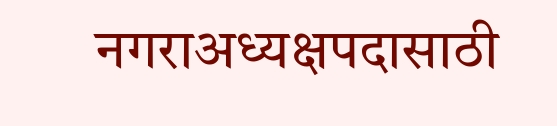नगराअध्यक्षपदासाठी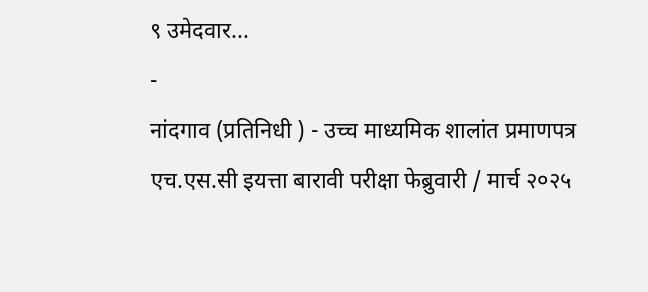९ उमेदवार...
-
नांदगाव (प्रतिनिधी ) - उच्च माध्यमिक शालांत प्रमाणपत्र एच.एस.सी इयत्ता बारावी परीक्षा फेब्रुवारी / मार्च २०२५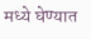मध्ये घेण्यात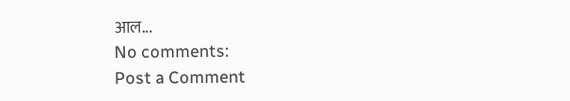आल...
No comments:
Post a Comment